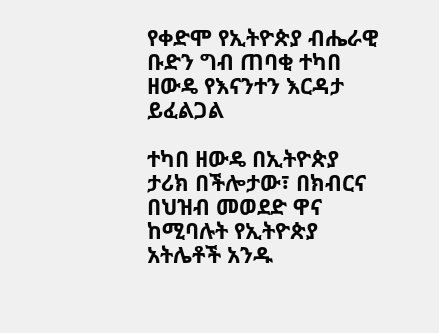የቀድሞ የኢትዮጵያ ብሔራዊ ቡድን ግብ ጠባቂ ተካበ ዘውዴ የእናንተን እርዳታ ይፈልጋል

ተካበ ዘውዴ በኢትዮጵያ ታሪክ በችሎታው፣ በክብርና በህዝብ መወደድ ዋና ከሚባሉት የኢትዮጵያ አትሌቶች አንዱ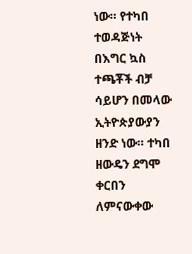ነው። የተካበ ተወዳጅነት በእግር ኳስ ተጫቾች ብቻ ሳይሆን በመላው ኢትዮጵያውያን ዘንድ ነው። ተካበ ዘውዴን ደግሞ ቀርበን ለምናውቀው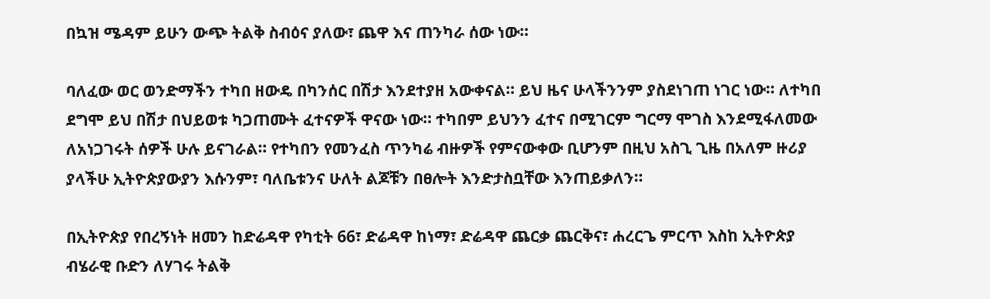በኳዝ ሜዳም ይሁን ውጭ ትልቅ ስብዕና ያለው፣ ጨዋ እና ጠንካራ ሰው ነው።

ባለፈው ወር ወንድማችን ተካበ ዘውዴ በካንሰር በሽታ እንደተያዘ አውቀናል። ይህ ዜና ሁላችንንም ያስደነገጠ ነገር ነው። ለተካበ ደግሞ ይህ በሽታ በህይወቱ ካጋጠሙት ፈተናዎች ዋናው ነው። ተካበም ይህንን ፈተና በሚገርም ግርማ ሞገስ እንደሚፋለመው ለአነጋገሩት ሰዎች ሁሉ ይናገራል። የተካበን የመንፈስ ጥንካሬ ብዙዎች የምናውቀው ቢሆንም በዚህ አስጊ ጊዜ በአለም ዙሪያ ያላችሁ ኢትዮጵያውያን እሱንም፣ ባለቤቱንና ሁለት ልጆቹን በፀሎት እንድታስቧቸው እንጠይቃለን።

በኢትዮጵያ የበረኝነት ዘመን ከድሬዳዋ የካቲት 66፣ ድሬዳዋ ከነማ፣ ድሬዳዋ ጨርቃ ጨርቅና፣ ሐረርጌ ምርጥ እስከ ኢትዮጵያ ብሄራዊ ቡድን ለሃገሩ ትልቅ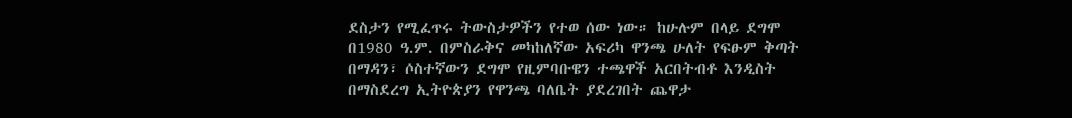ደስታን የሚፈጥሩ ትውስታዎችን የተወ ሰው ነው። ከሁሉም በላይ ደግሞ በ1980 ዓ.ም. በምስራቅና መካከለኛው አፍሪካ ዋንጫ ሁለት የፍፁም ቅጣት በማዳን፣ ሶስተኛውን ደግሞ የዚምባቡዌን ተጫዋች አርበትብቶ እንዲስት በማስደረግ ኢትዮጵያን የዋንጫ ባለቤት ያደረገበት ጨዋታ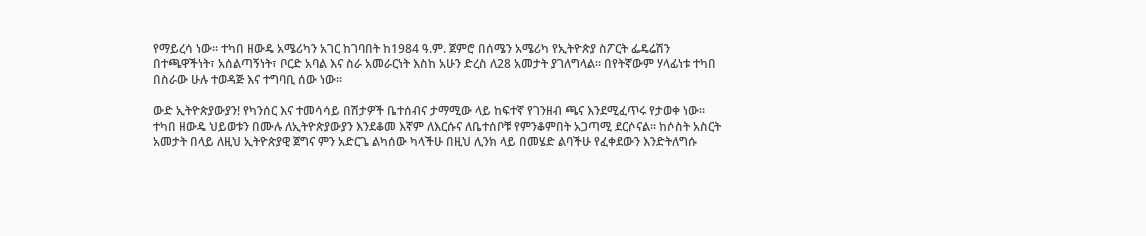የማይረሳ ነው። ተካበ ዘውዴ አሜሪካን አገር ከገባበት ከ1984 ዓ.ም. ጀምሮ በሰሜን አሜሪካ የኢትዮጵያ ስፖርት ፌዴሬሽን በተጫዋችነት፣ አሰልጣኝነት፣ ቦርድ አባል እና ስራ አመራርነት እስከ አሁን ድረስ ለ28 አመታት ያገለግላል። በየትኛውም ሃላፊነቱ ተካበ በስራው ሁሉ ተወዳጅ እና ተግባቢ ሰው ነው።

ውድ ኢትዮጵያውያን! የካንሰር እና ተመሳሳይ በሽታዎች ቤተሰብና ታማሚው ላይ ከፍተኛ የገንዘብ ጫና እንደሚፈጥሩ የታወቀ ነው። ተካበ ዘውዴ ህይወቱን በሙሉ ለኢትዮጵያውያን እንደቆመ እኛም ለእርሱና ለቤተሰቦቹ የምንቆምበት አጋጣሚ ደርሶናል። ከሶስት አስርት አመታት በላይ ለዚህ ኢትዮጵያዊ ጀግና ምን አድርጌ ልካሰው ካላችሁ በዚህ ሊንክ ላይ በመሄድ ልባችሁ የፈቀደውን እንድትለግሱ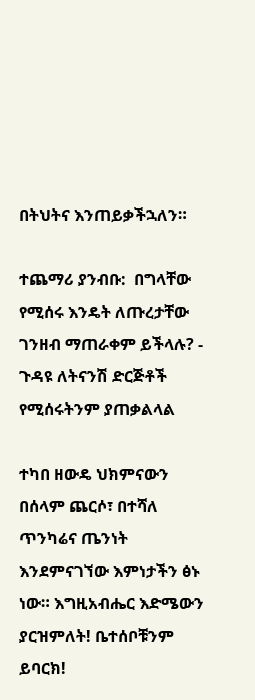በትህትና እንጠይቃችኋለን።

ተጨማሪ ያንብቡ:  በግላቸው የሚሰሩ እንዴት ለጡረታቸው ገንዘብ ማጠራቀም ይችላሉ? - ጉዳዩ ለትናንሽ ድርጅቶች የሚሰሩትንም ያጠቃልላል

ተካበ ዘውዴ ህክምናውን በሰላም ጨርሶ፣ በተሻለ ጥንካሬና ጤንነት እንደምናገኘው እምነታችን ፅኑ ነው። እግዚአብሔር እድሜውን ያርዝምለት! ቤተሰቦቹንም ይባርክ!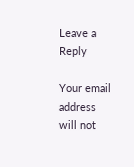Leave a Reply

Your email address will not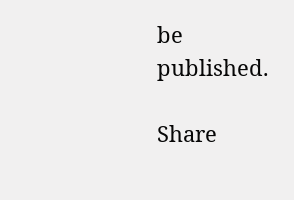be published.

Share